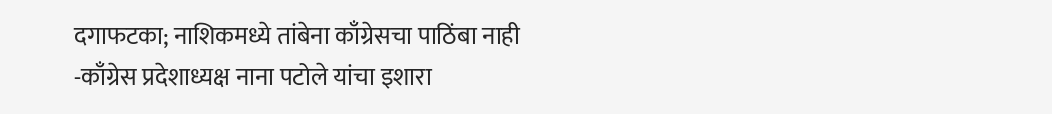दगाफटका; नाशिकमध्ये तांबेना काँग्रेसचा पाठिंबा नाही
-काँग्रेस प्रदेशाध्यक्ष नाना पटोले यांचा इशारा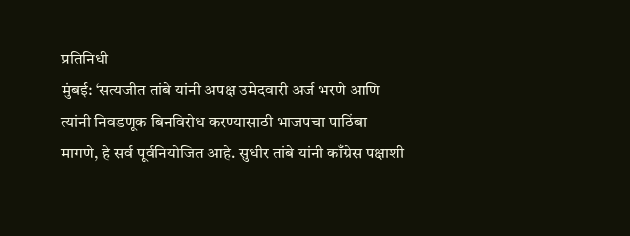प्रतिनिधी
मुंबई: ‘सत्यजीत तांबे यांनी अपक्ष उमेदवारी अर्ज भरणे आणि त्यांनी निवडणूक बिनविरोध करण्यासाठी भाजपचा पाठिंबा मागणे, हे सर्व पूर्वनियोजित आहे. सुधीर तांबे यांनी काँग्रेस पक्षाशी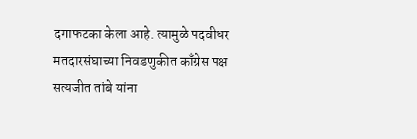दगाफटका केला आहे. त्यामुळे पदवीधर मतदारसंघाच्या निवडणुकीत काँग्रेस पक्ष सत्यजीत तांबे यांना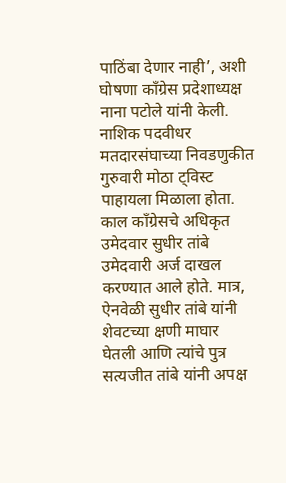पाठिंबा देणार नाही’, अशी घोषणा काँग्रेस प्रदेशाध्यक्ष नाना पटोले यांनी केली. नाशिक पदवीधर मतदारसंघाच्या निवडणुकीत गुरुवारी मोठा ट्विस्ट पाहायला मिळाला होता. काल काँग्रेसचे अधिकृत उमेदवार सुधीर तांबे उमेदवारी अर्ज दाखल करण्यात आले होते. मात्र, ऐनवेळी सुधीर तांबे यांनी शेवटच्या क्षणी माघार घेतली आणि त्यांचे पुत्र सत्यजीत तांबे यांनी अपक्ष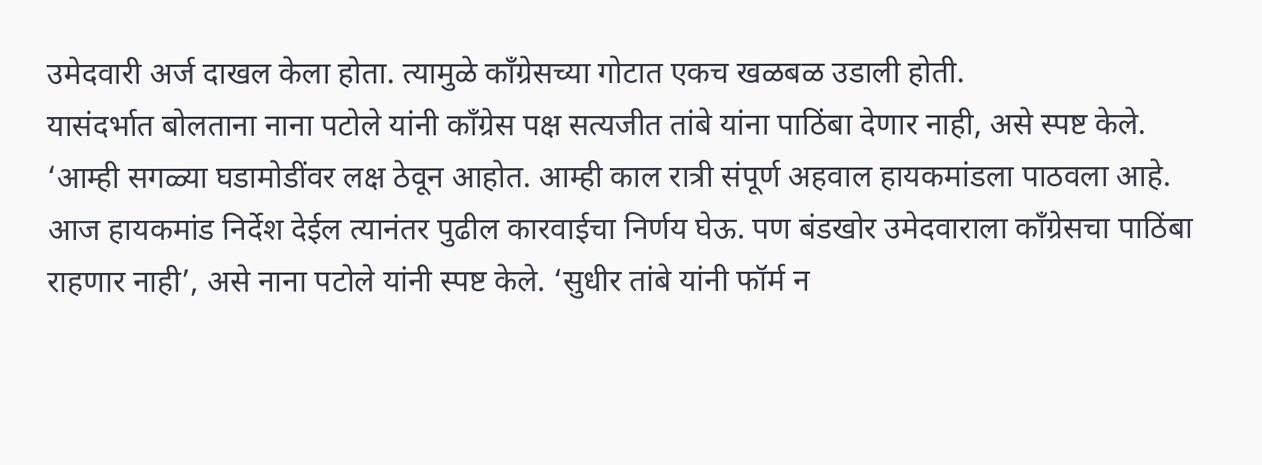उमेदवारी अर्ज दाखल केला होता. त्यामुळे काँग्रेसच्या गोटात एकच खळबळ उडाली होती.
यासंदर्भात बोलताना नाना पटोले यांनी काँग्रेस पक्ष सत्यजीत तांबे यांना पाठिंबा देणार नाही, असे स्पष्ट केले. ‘आम्ही सगळ्या घडामोडींवर लक्ष ठेवून आहोत. आम्ही काल रात्री संपूर्ण अहवाल हायकमांडला पाठवला आहे. आज हायकमांड निर्देश देईल त्यानंतर पुढील कारवाईचा निर्णय घेऊ. पण बंडखोर उमेदवाराला काँग्रेसचा पाठिंबा राहणार नाही’, असे नाना पटोले यांनी स्पष्ट केले. ‘सुधीर तांबे यांनी फॉर्म न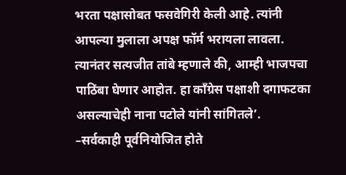भरता पक्षासोबत फसवेगिरी केली आहे. त्यांनी आपल्या मुलाला अपक्ष फॉर्म भरायला लावला. त्यानंतर सत्यजीत तांबे म्हणाले की, आम्ही भाजपचा पाठिंबा घेणार आहोत. हा काँग्रेस पक्षाशी दगाफटका असल्याचेही नाना पटोले यांनी सांगितले’.
–सर्वकाही पूर्वनियोजित होते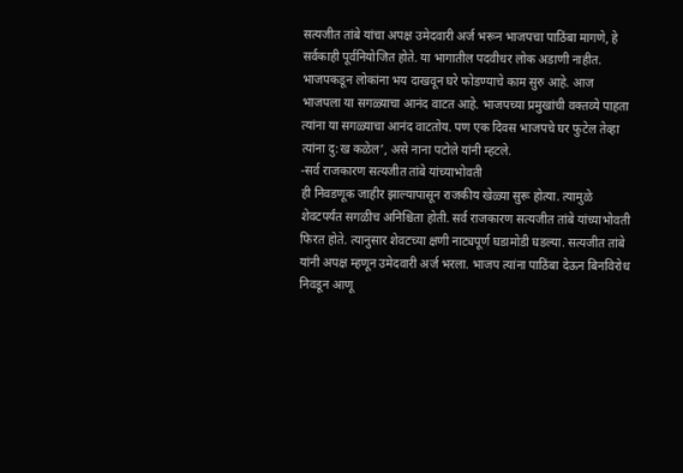सत्यजीत तांबे यांचा अपक्ष उमेदवारी अर्ज भरून भाजपचा पाठिंबा मागणे, हे सर्वकाही पूर्वनियोजित होते. या भागातील पदवीधर लोक अडाणी नाहीत. भाजपकडून लोकांना भय दाखवून घरे फोडण्याचे काम सुरु आहे. आज भाजपला या सगळ्याचा आनंद वाटत आहे. भाजपच्या प्रमुखांची वक्तव्ये पाहता त्यांना या सगळ्याचा आनंद वाटतोय. पण एक दिवस भाजपचे घर फुटेल तेव्हा त्यांना दु:ख कळेल’, असे नाना पटोले यांनी म्हटले.
-सर्व राजकारण सत्यजीत तांबे यांच्याभोवती
ही निवडणूक जाहीर झाल्यापासून राजकीय खेळ्या सुरू होत्या. त्यामुळे शेवटपर्यंत सगळीच अनिश्चिता होती. सर्व राजकारण सत्यजीत तांबे यांच्याभोवती फिरत होते. त्यानुसार शेवटच्या क्षणी नाट्यपूर्ण घडामोडी घडल्या. सत्यजीत तांबे यांनी अपक्ष म्हणून उमेदवारी अर्ज भरला. भाजप त्यांना पाठिंबा देऊन बिनविरोध निवडून आणू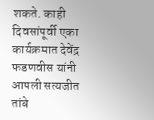शकते. काही दिवसांपूर्वी एका कार्यक्रमात देवेंद्र फडणवीस यांनी आपली सत्यजीत तांबे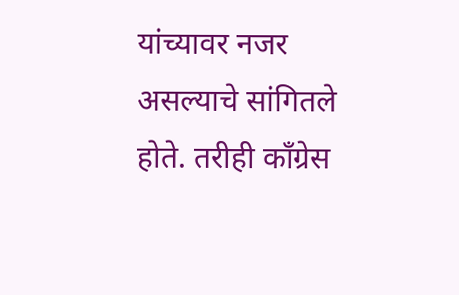यांच्यावर नजर असल्याचे सांगितले होते. तरीही काँग्रेस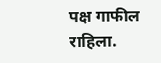पक्ष गाफील राहिला.